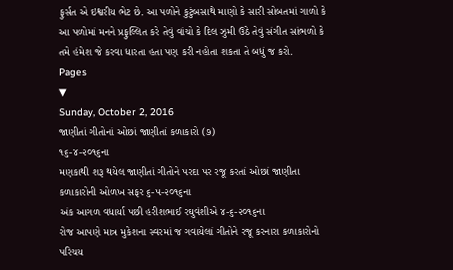ફુર્સત એ ઇશ્વરીય ભેટ છે. આ પળોને કુટુંબસાથે માણો કે સારી સોબતમાં ગાળો કે આ પળોમાં મનને પ્રફુલ્લિત કરે તેવું વાંચો કે દિલ ઝુમી ઉઠે તેવું સંગીત સાંભળો કે તમે હંમેશ જે કરવા ધારતા હતા પણ કરી નહોતા શકતા તે બધું જ કરો.
Pages
▼
Sunday, October 2, 2016
જાણીતાં ગીતોનાં ઓછાં જાણીતાં કળાકારો (૭)
૧૬-૪-૨૦૧૬ના
મણકાથી શરૂ થયેલ જાણીતાં ગીતોને પરદા પર રજૂ કરતાં ઓછાં જાણીતા કળાકારોની ઓળખ સફર ૬-૫-૨૦૧૬ના
અંક આગળ વધાર્યા પછી હરીશભાઈ રઘુવંશીએ ૪-૬-૨૦૧૬ના
રોજ આપણે માત્ર મુકેશના સ્વરમાં જ ગવાયેલાં ગીતોને રજૂ કરનારા કળાકારોનો પરિચય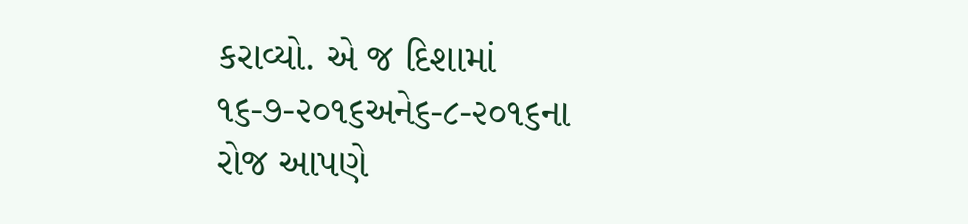કરાવ્યો. એ જ દિશામાં ૧૬-૭-૨૦૧૬અને૬-૮-૨૦૧૬ના
રોજ આપણે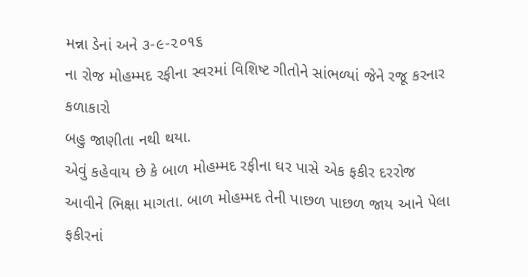મન્ના ડેનાં અને ૩-૯-૨૦૧૬
ના રોજ મોહમ્મદ રફીના સ્વરમાં વિશિષ્ટ ગીતોને સાંભળ્યાં જેને રજૂ કરનાર કળાકારો
બહુ જાણીતા નથી થયા.
એવું કહેવાય છે કે બાળ મોહમ્મદ રફીના ઘર પાસે એક ફકીર દરરોજ
આવીને ભિક્ષા માગતા. બાળ મોહમ્મદ તેની પાછળ પાછળ જાય આને પેલા ફકીરનાં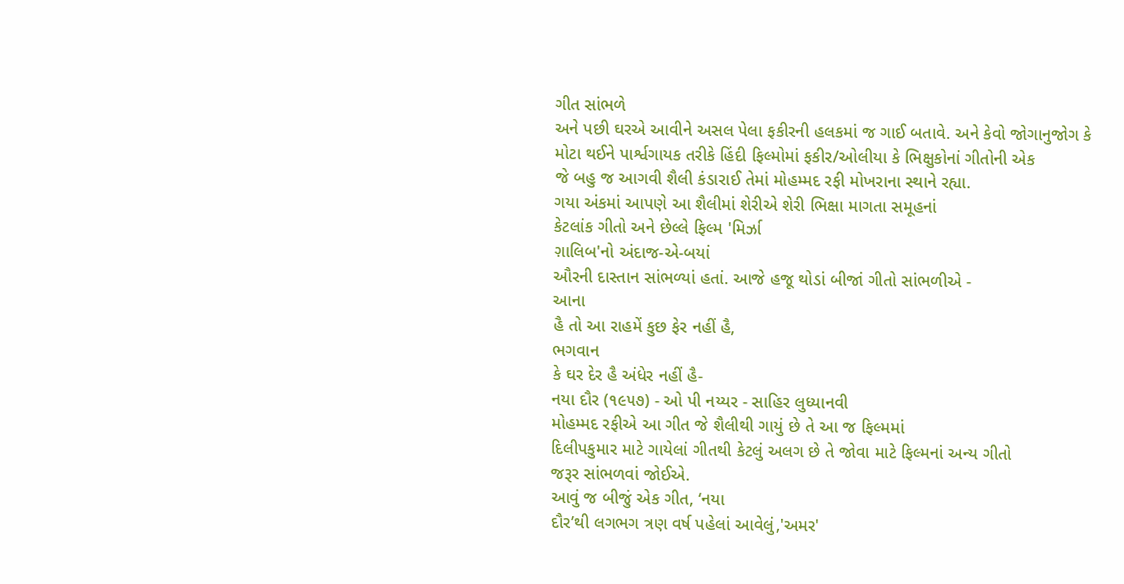ગીત સાંભળે
અને પછી ઘરએ આવીને અસલ પેલા ફકીરની હલકમાં જ ગાઈ બતાવે. અને કેવો જોગાનુજોગ કે
મોટા થઈને પાર્શ્વગાયક તરીકે હિંદી ફિલ્મોમાં ફકીર/ઓલીયા કે ભિક્ષુકોનાં ગીતોની એક
જે બહુ જ આગવી શૈલી કંડારાઈ તેમાં મોહમ્મદ રફી મોખરાના સ્થાને રહ્યા.
ગયા અંકમાં આપણે આ શૈલીમાં શેરીએ શેરી ભિક્ષા માગતા સમૂહનાં
કેટલાંક ગીતો અને છેલ્લે ફિલ્મ 'મિર્ઝા
ગ઼ાલિબ'નો અંદાજ-એ-બયાં
ઔરની દાસ્તાન સાંભળ્યાં હતાં. આજે હજૂ થોડાં બીજાં ગીતો સાંભળીએ -
આના
હૈ તો આ રાહમેં કુછ ફેર નહીં હૈ,
ભગવાન
કે ઘર દેર હૈ અંધેર નહીં હૈ-
નયા દૌર (૧૯૫૭) - ઓ પી નય્યર - સાહિર લુધ્યાનવી
મોહમ્મદ રફીએ આ ગીત જે શૈલીથી ગાયું છે તે આ જ ફિલ્મમાં
દિલીપકુમાર માટે ગાયેલાં ગીતથી કેટલું અલગ છે તે જોવા માટે ફિલ્મનાં અન્ય ગીતો
જરૂર સાંભળવાં જોઈએ.
આવું જ બીજું એક ગીત, ‘નયા
દૌર’થી લગભગ ત્રણ વર્ષ પહેલાં આવેલું,'અમર'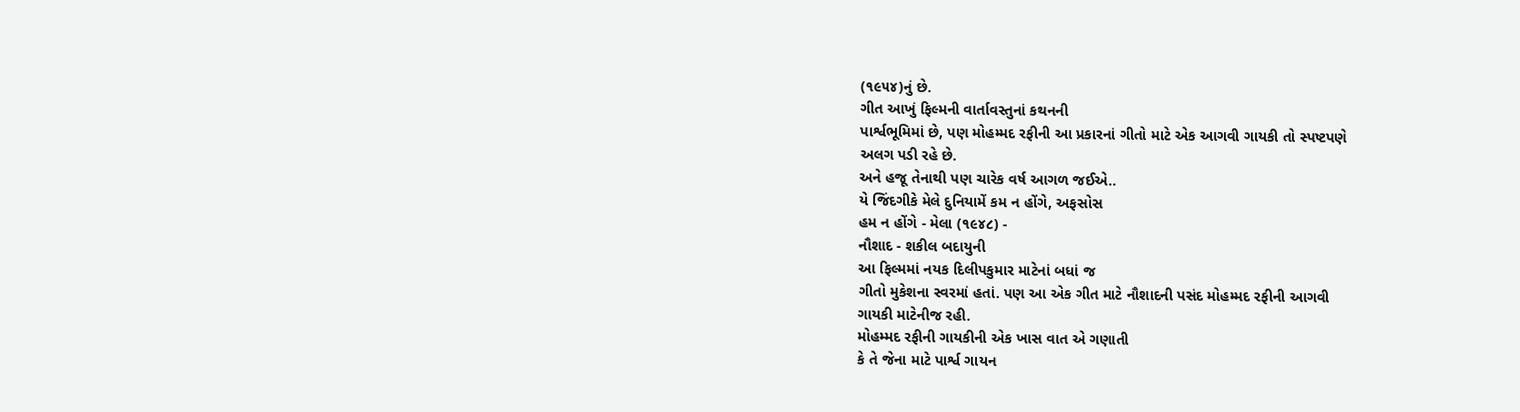(૧૯૫૪)નું છે.
ગીત આખું ફિલ્મની વાર્તાવસ્તુનાં કથનની
પાર્શ્વભૂમિમાં છે, પણ મોહમ્મદ રફીની આ પ્રકારનાં ગીતો માટે એક આગવી ગાયકી તો સ્પષ્ટપણે
અલગ પડી રહે છે.
અને હજૂ તેનાથી પણ ચારેક વર્ષ આગળ જઈએ..
યે જિંદગીકે મેલે દુનિયામેં કમ ન હોંગે, અફસોસ
હમ ન હોંગે - મેલા (૧૯૪૮) -
નૌશાદ - શકીલ બદાયુની
આ ફિલ્મમાં નયક દિલીપકુમાર માટેનાં બધાં જ
ગીતો મુકેશના સ્વરમાં હતાં. પણ આ એક ગીત માટે નૌશાદની પસંદ મોહમ્મદ રફીની આગવી
ગાયકી માટેનીજ રહી.
મોહમ્મદ રફીની ગાયકીની એક ખાસ વાત એ ગણાતી
કે તે જેના માટે પાર્શ્વ ગાયન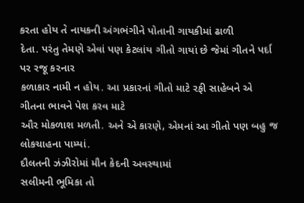કરતા હોય તે નાયકની અંગભંગીને પોતાની ગાયકીમાં ઢાળી
દેતા. પરંતુ તેમણે એવાં પણ કેટલાંય ગીતો ગાયાં છે જેમાં ગીતને પર્દા પર રજૂ કરનાર
કળાકાર નામી ન હોય. આ પ્રકારનાં ગીતો માટે રફી સાહેબને એ ગીતના ભાવને પેશ કરવ માટે
ઔર મોકળાશ મળતી. અને એ કારણે, એમનાં આ ગીતો પણ બહુ જ લોકચાહના પામ્યાં.
દૌલતની ઝંઝીરોમાં મૌન કેદની અવસ્થામાં
સલીમની ભૂમિકા તો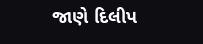જાણે દિલીપ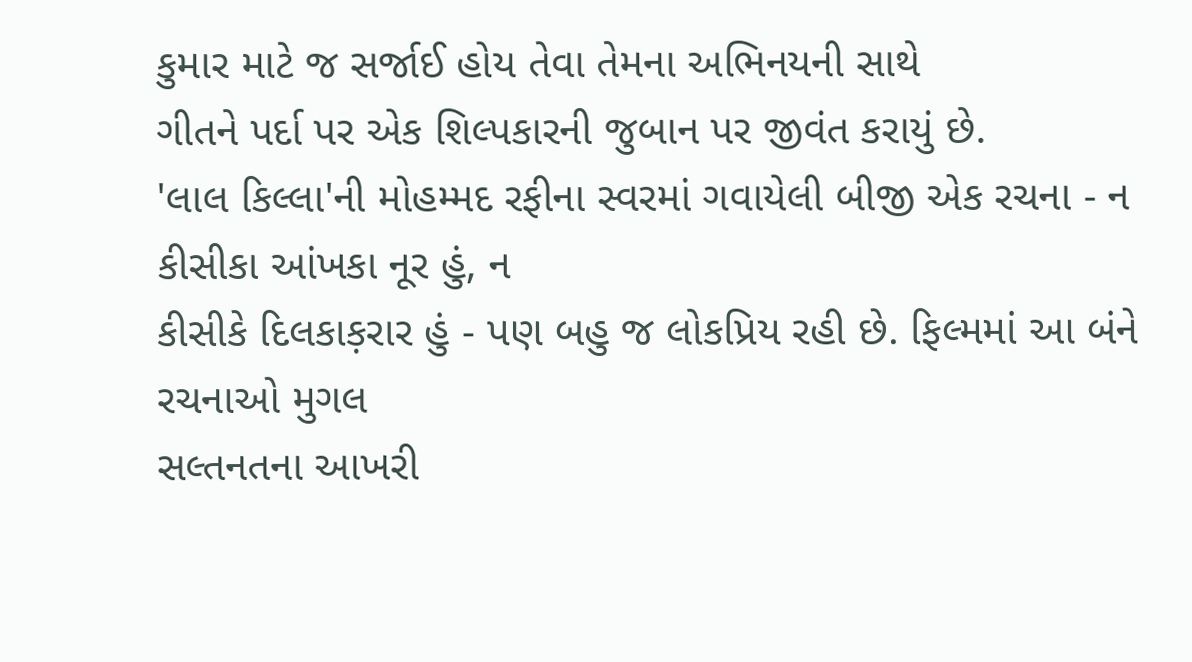કુમાર માટે જ સર્જાઈ હોય તેવા તેમના અભિનયની સાથે
ગીતને પર્દા પર એક શિલ્પકારની જુબાન પર જીવંત કરાયું છે.
'લાલ કિલ્લા'ની મોહમ્મદ રફીના સ્વરમાં ગવાયેલી બીજી એક રચના - ન
કીસીકા આંખકા નૂર હું, ન
કીસીકે દિલકાક઼રાર હું - પણ બહુ જ લોકપ્રિય રહી છે. ફિલ્મમાં આ બંને રચનાઓ મુગલ
સલ્તનતના આખરી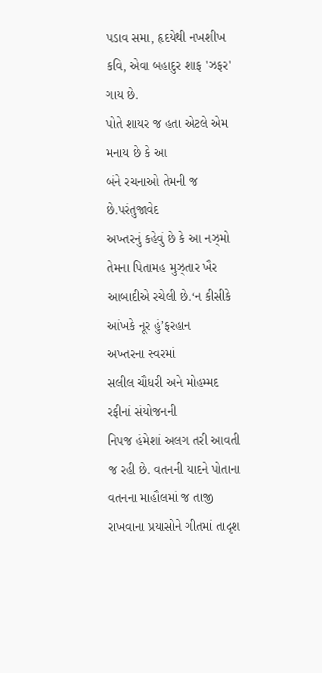પડાવ સમા, હૃદયેથી નખશીખ કવિ, એવા બહાદુર શાફ 'ઝફર' ગાય છે.
પોતે શાયર જ હતા એટલે એમ મનાય છે કે આ
બંને રચનાઓ તેમની જ છે.પરંતુજાવેદ
અખ્તરનું કહેવું છે કે આ નઝ્મો તેમના પિતામહ મુઝ્તાર ખૈર આબાદીએ રચેલી છે.‘ન કીસીકે આંખકે નૂર હું’ફરહાન
અખ્તરના સ્વરમાં
સલીલ ચૌધરી અને મોહમ્મદ રફીનાં સંયોજનની
નિપજ હંમેશાં અલગ તરી આવતી જ રહી છે. વતનની યાદને પોતાના વતનના માહૌલમાં જ તાજી
રાખવાના પ્રયાસોને ગીતમાં તાદૃશ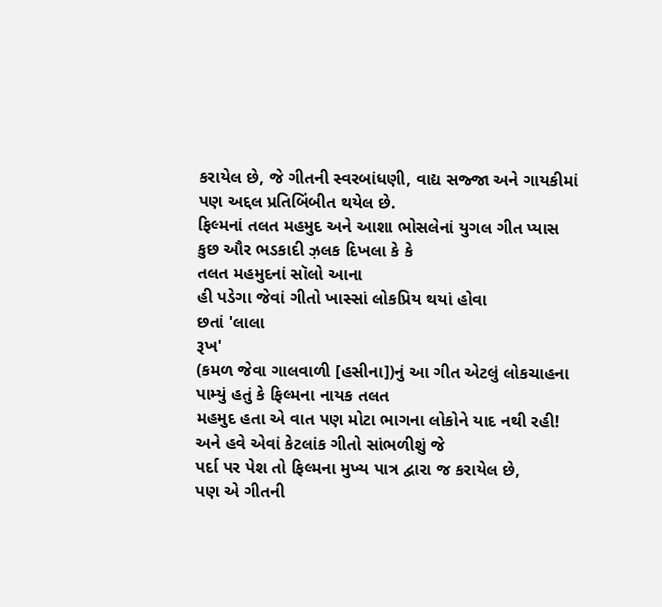કરાયેલ છે, જે ગીતની સ્વરબાંધણી, વાદ્ય સજ્જા અને ગાયકીમાં પણ અદ્દલ પ્રતિબિંબીત થયેલ છે.
ફિલ્મનાં તલત મહમુદ અને આશા ભોસલેનાં યુગલ ગીત પ્યાસ
કુછ ઔર ભડકાદી ઝ઼લક દિખલા કે કે
તલત મહમુદનાં સૉલો આના
હી પડેગા જેવાં ગીતો ખાસ્સાં લોકપ્રિય થયાં હોવા
છતાં 'લાલા
રૂખ'
(કમળ જેવા ગાલવાળી [હસીના])નું આ ગીત એટલું લોકચાહના પામ્યું હતું કે ફિલ્મના નાયક તલત
મહમુદ હતા એ વાત પણ મોટા ભાગના લોકોને યાદ નથી રહી!
અને હવે એવાં કેટલાંક ગીતો સાંભળીશું જે
પર્દા પર પેશ તો ફિલ્મના મુખ્ય પાત્ર દ્વારા જ કરાયેલ છે,
પણ એ ગીતની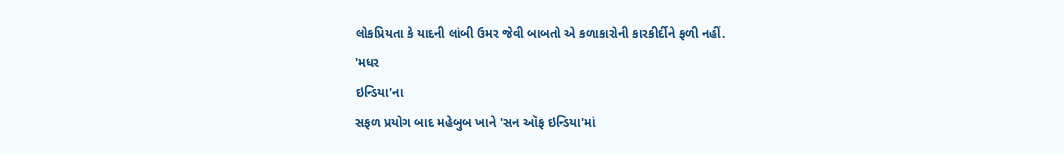લોકપ્રિયતા કે યાદની લાંબી ઉમર જેવી બાબતો એ કળાકારોની કારકીર્દીને ફળી નહીં.
'મધર
ઇન્ડિયા'ના
સફળ પ્રયોગ બાદ મહેબુબ ખાને 'સન ઑફ ઇન્ડિયા'માં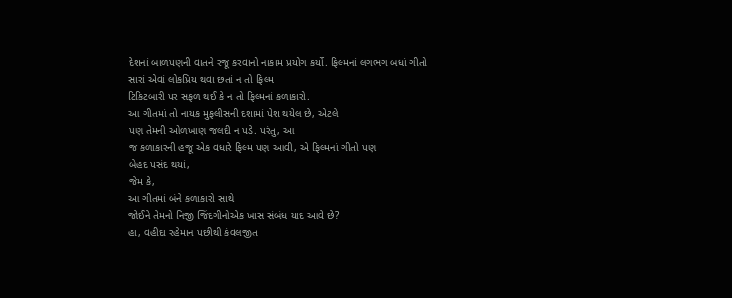દેશનાં બાળપણની વાતને રજૂ કરવાનો નાકામ પ્રયોગ કર્યો. ફિલ્મનાં લગભગ બધાં ગીતો
સારાં એવાં લોકપ્રિય થવા છતાં ન તો ફિલ્મ
ટિકિટબારી પર સફળ થઈ કે ન તો ફિલ્મનાં કળાકારો.
આ ગીતમાં તો નાયક મુફલીસની દશામાં પેશ થયેલ છે, એટલે
પણ તેમની ઓળખાણ જલદી ન પડે. પરંતુ, આ
જ કળાકારની હજૂ એક વધારે ફિલ્મ પણ આવી, એ ફિલ્મનાં ગીતો પણ
બેહદ પસંદ થયાં,
જેમ કે,
આ ગીતમાં બંને કળાકારો સાથે
જોઈને તેમનો નિજી જિંદગીનોએક ખાસ સંબંધ યાદ આવે છે?
હા, વહીદા રહેમાન પછીથી કંવલજીત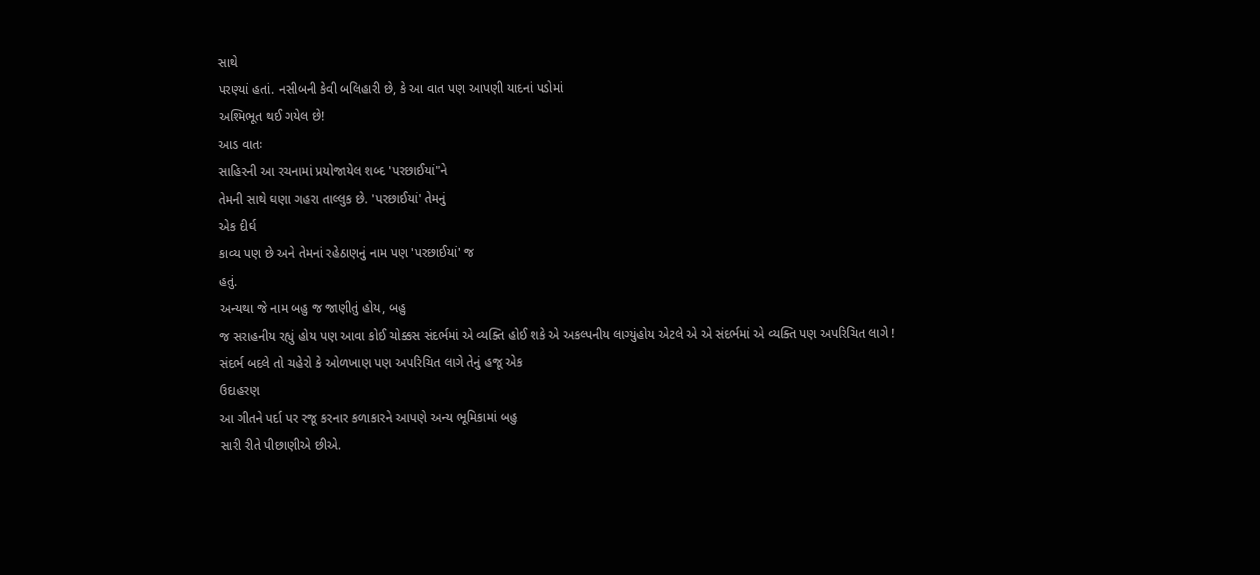સાથે
પરણ્યાં હતાં. નસીબની કેવી બલિહારી છે, કે આ વાત પણ આપણી યાદનાં પડોમાં
અશ્મિભૂત થઈ ગયેલ છે!
આડ વાતઃ
સાહિરની આ રચનામાં પ્રયોજાયેલ શબ્દ 'પરછાઈયાં"ને
તેમની સાથે ઘણા ગહરા તાલ્લુક છે. 'પરછાઈયાં' તેમનું
એક દીર્ઘ
કાવ્ય પણ છે અને તેમનાં રહેઠાણનું નામ પણ 'પરછાઈયાં' જ
હતું.
અન્યથા જે નામ બહુ જ જાણીતું હોય, બહુ
જ સરાહનીય રહ્યું હોય પણ આવા કોઈ ચોક્કસ સંદર્ભમાં એ વ્યક્તિ હોઈ શકે એ અકલ્પનીય લાગ્યુંહોય એટલે એ એ સંદર્ભમાં એ વ્યક્તિ પણ અપરિચિત લાગે !
સંદર્ભ બદલે તો ચહેરો કે ઓળખાણ પણ અપરિચિત લાગે તેનું હજૂ એક
ઉદાહરણ
આ ગીતને પર્દા પર રજૂ કરનાર કળાકારને આપણે અન્ય ભૂમિકામાં બહુ
સારી રીતે પીછાણીએ છીએ.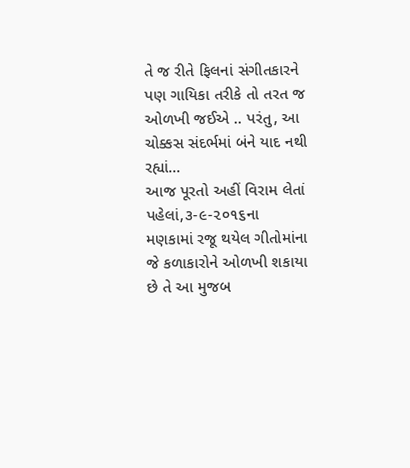તે જ રીતે ફિલનાં સંગીતકારને પણ ગાયિકા તરીકે તો તરત જ
ઓળખી જઈએ .. પરંતુ, આ ચોક્કસ સંદર્ભમાં બંને યાદ નથી રહ્યાં...
આજ પૂરતો અહીં વિરામ લેતાં પહેલાં,૩-૯-૨૦૧૬ના
મણકામાં રજૂ થયેલ ગીતોમાંના જે કળાકારોને ઓળખી શકાયા છે તે આ મુજબ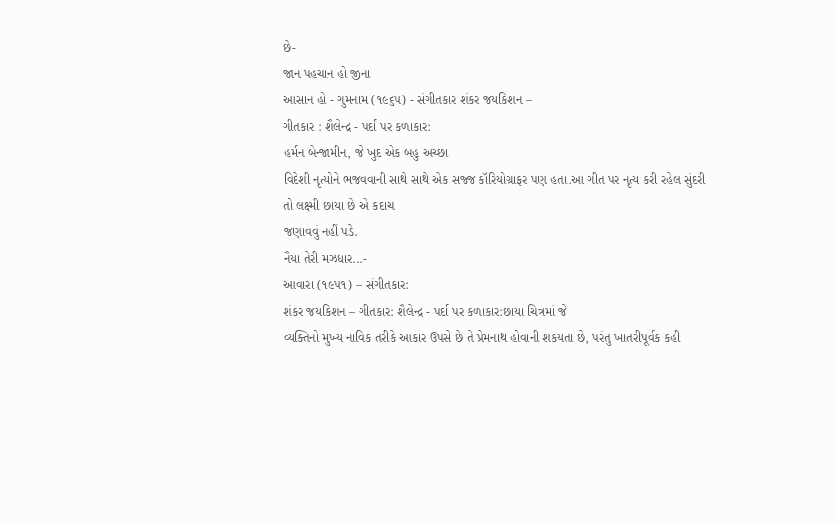છે-
જાન પહચાન હો જીના
આસાન હો - ગુમનામ (૧૯૬૫) - સંગીતકાર શંકર જયકિશન –
ગીતકાર : શૈલેન્દ્ર - પર્દા પર કળાકાર:
હર્મન બેન્જામીન, જે ખુદ એક બહુ અચ્છા
વિદેશી નૃત્યોને ભજવવાની સાથે સાથે એક સજ્જ કૉરિયોગ્રાફર પણ હતા.આ ગીત પર નૃત્ય કરી રહેલ સુંદરી તો લક્ષ્મી છાયા છે એ કદાચ
જણાવવું નહીં પડે.
નૈયા તેરી મઝધાર...-
આવારા (૧૯૫૧) – સંગીતકાર:
શંકર જયકિશન – ગીતકાર: શૈલેન્દ્ર - પર્દા પર કળાકાર:છાયા ચિત્રમાં જે
વ્યક્તિનો મુખ્ય નાવિક તરીકે આકાર ઉપસે છે તે પ્રેમનાથ હોવાની શકયતા છે, પરંતુ ખાતરીપૂર્વક કહી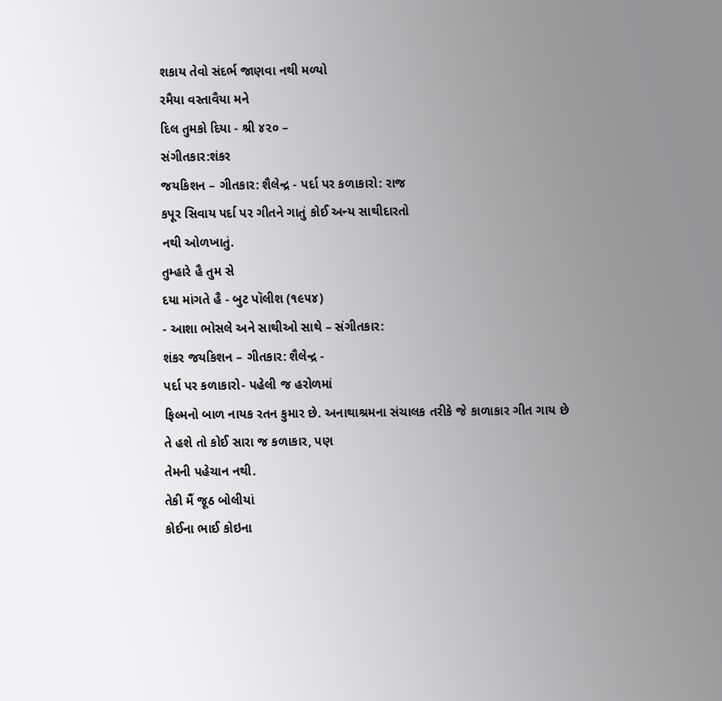શકાય તેવો સંદર્ભ જાણવા નથી મળ્યો
રમૈયા વસ્તાવૈયા મને
દિલ તુમકો દિયા - શ્રી ૪૨૦ –
સંગીતકાર:શંકર
જયકિશન – ગીતકાર: શૈલેન્દ્ર - પર્દા પર કળાકારો: રાજ
કપૂર સિવાય પર્દા પર ગીતને ગાતું કોઈ અન્ય સાથીદારતો
નથી ઓળખાતું.
તુમ્હારે હૈ તુમ સે
દયા માંગતે હૈ - બુટ પૉલીશ (૧૯૫૪)
- આશા ભોસલે અને સાથીઓ સાથે – સંગીતકાર:
શંકર જયકિશન – ગીતકાર: શૈલેન્દ્ર -
પર્દા પર કળાકારો- પહેલી જ હરોળમાં
ફિલ્મનો બાળ નાયક રતન કુમાર છે. અનાથાશ્રમના સંચાલક તરીકે જે કાળાકાર ગીત ગાય છે
તે હશે તો કોઈ સારા જ કળાકાર, પણ
તેમની પહેચાન નથી.
તેકી મૈં જૂઠ બોલીયાં
કોઈના ભાઈ કોઇના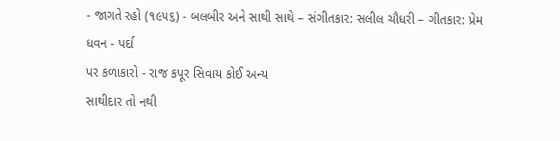- જાગતે રહો (૧૯૫૬) - બલબીર અને સાથી સાથે – સંગીતકાર: સલીલ ચૌધરી – ગીતકાર: પ્રેમ ધવન - પર્દા
પર કળાકારો - રાજ કપૂર સિવાય કોઈ અન્ય
સાથીદાર તો નથી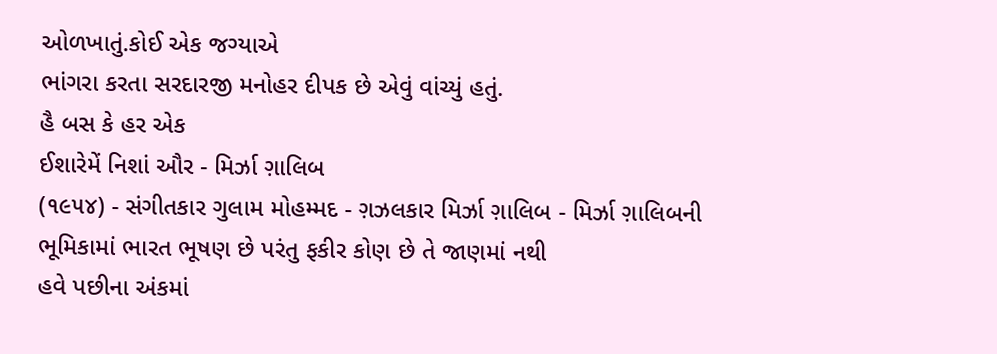ઓળખાતું.કોઈ એક જગ્યાએ
ભાંગરા કરતા સરદારજી મનોહર દીપક છે એવું વાંચ્યું હતું.
હૈ બસ કે હર એક
ઈશારેમેં નિશાં ઔર - મિર્ઝા ગ઼ાલિબ
(૧૯૫૪) - સંગીતકાર ગુલામ મોહમ્મદ - ગ઼ઝલકાર મિર્ઝા ગ઼ાલિબ - મિર્ઝા ગ઼ાલિબની
ભૂમિકામાં ભારત ભૂષણ છે પરંતુ ફકીર કોણ છે તે જાણમાં નથી
હવે પછીના અંકમાં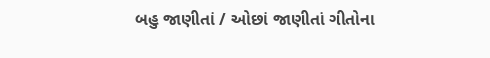બહુ જાણીતાં / ઓછાં જાણીતાં ગીતોના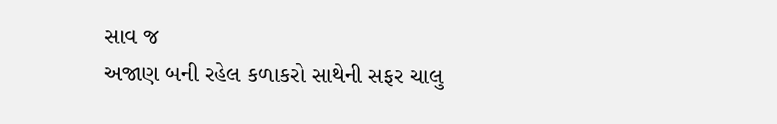સાવ જ
અજાણ બની રહેલ કળાકરો સાથેની સફર ચાલુ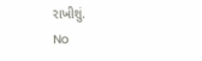રાખીશું.
No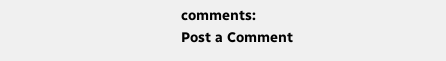comments:
Post a Comment